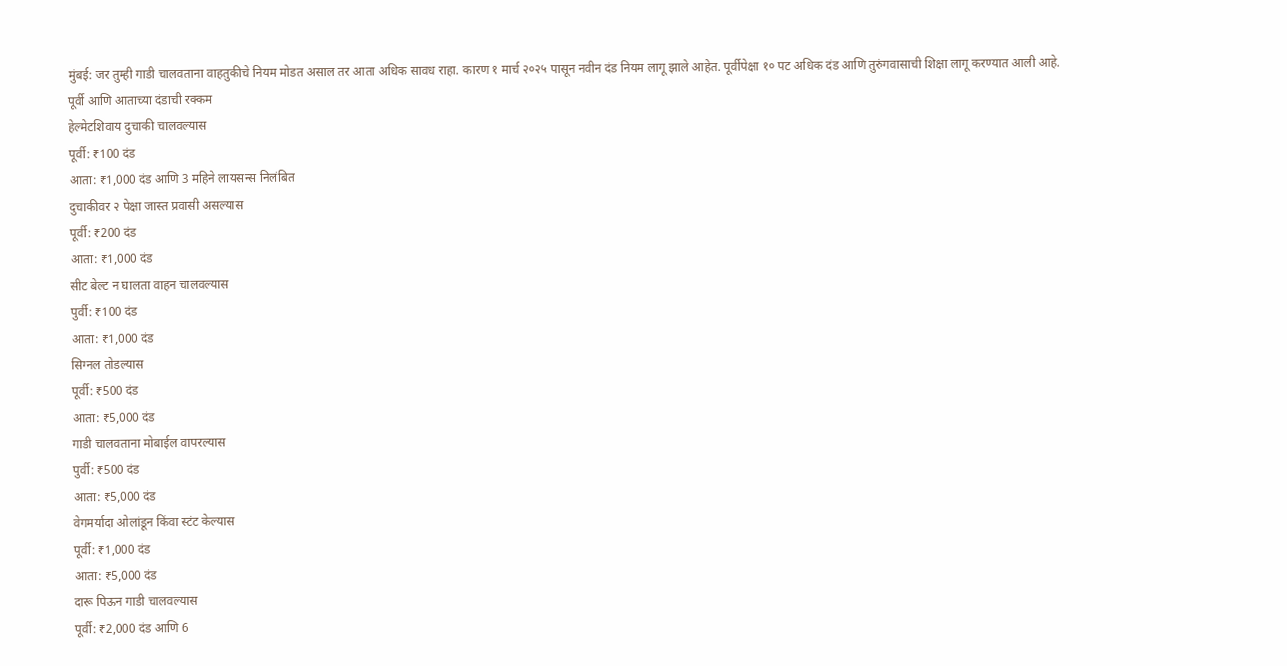मुंबई: जर तुम्ही गाडी चालवताना वाहतुकीचे नियम मोडत असाल तर आता अधिक सावध राहा. कारण १ मार्च २०२५ पासून नवीन दंड नियम लागू झाले आहेत. पूर्वीपेक्षा १० पट अधिक दंड आणि तुरुंगवासाची शिक्षा लागू करण्यात आली आहे.
पूर्वी आणि आताच्या दंडाची रक्कम
हेल्मेटशिवाय दुचाकी चालवल्यास
पूर्वी: ₹100 दंड
आता: ₹1,000 दंड आणि 3 महिने लायसन्स निलंबित
दुचाकीवर २ पेक्षा जास्त प्रवासी असल्यास
पूर्वी: ₹200 दंड
आता: ₹1,000 दंड
सीट बेल्ट न घालता वाहन चालवल्यास
पुर्वी: ₹100 दंड
आता: ₹1,000 दंड
सिग्नल तोडल्यास
पूर्वी: ₹500 दंड
आता: ₹5,000 दंड
गाडी चालवताना मोबाईल वापरल्यास
पुर्वी: ₹500 दंड
आता: ₹5,000 दंड
वेगमर्यादा ओलांडून किंवा स्टंट केल्यास
पूर्वी: ₹1,000 दंड
आता: ₹5,000 दंड
दारू पिऊन गाडी चालवल्यास
पूर्वी: ₹2,000 दंड आणि 6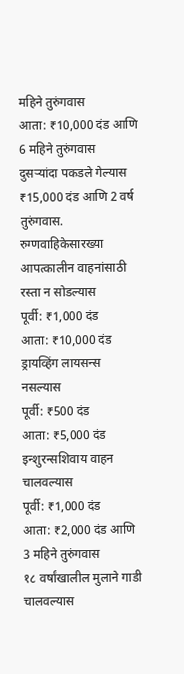महिने तुरुंगवास
आता: ₹10,000 दंड आणि 6 महिने तुरुंगवास
दुसऱ्यांदा पकडले गेल्यास ₹15,000 दंड आणि 2 वर्ष तुरुंगवास.
रुग्णवाहिकेसारख्या आपत्कालीन वाहनांसाठी रस्ता न सोडल्यास
पूर्वी: ₹1,000 दंड
आता: ₹10,000 दंड
ड्रायव्हिंग लायसन्स नसल्यास
पूर्वी: ₹500 दंड
आता: ₹5,000 दंड
इन्शुरन्सशिवाय वाहन चालवल्यास
पूर्वी: ₹1,000 दंड
आता: ₹2,000 दंड आणि 3 महिने तुरुंगवास
१८ वर्षांखालील मुलाने गाडी चालवल्यास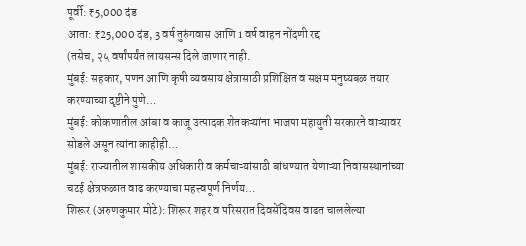पूर्वी: ₹5,000 दंड
आता: ₹25,000 दंड, 3 वर्ष तुरुंगवास आणि 1 वर्ष वाहन नोंदणी रद्द
(तसेच, २५ वर्षांपर्यंत लायसन्स दिले जाणार नाही.
मुंबई: सहकार, पणन आणि कृषी व्यवसाय क्षेत्रासाठी प्रशिक्षित व सक्षम मनुष्यबळ तयार करण्याच्या दृष्टीने पुणे…
मुंबई: कोकणातील आंबा व काजू उत्पादक शेतकऱ्यांना भाजपा महायुती सरकारने वाऱ्यावर सोडले असून त्यांना काहीही…
मुंबई: राज्यातील शासकीय अधिकारी व कर्मचाऱ्यांसाठी बांधण्यात येणाऱ्या निवासस्थानांच्या चटई क्षेत्रफळात वाढ करण्याचा महत्त्वपूर्ण निर्णय…
शिरूर (अरुणकुमार मोटे): शिरूर शहर व परिसरात दिवसेंदिवस वाढत चाललेल्या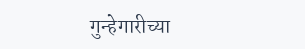गुन्हेगारीच्या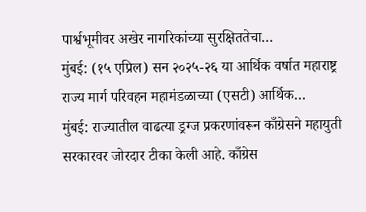पार्श्वभूमीवर अखेर नागरिकांच्या सुरक्षिततेचा…
मुंबई: (१५ एप्रिल) सन २०२५-२६ या आर्थिक वर्षात महाराष्ट्र राज्य मार्ग परिवहन महामंडळाच्या (एसटी) आर्थिक…
मुंबई: राज्यातील वाढत्या ड्रग्ज प्रकरणांवरून काँग्रेसने महायुती सरकारवर जोरदार टीका केली आहे. काँग्रेस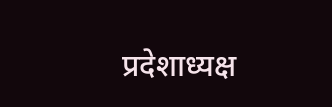प्रदेशाध्यक्ष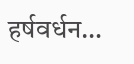हर्षवर्धन…